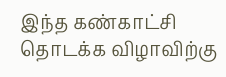இந்த கண்காட்சி தொடக்க விழாவிற்கு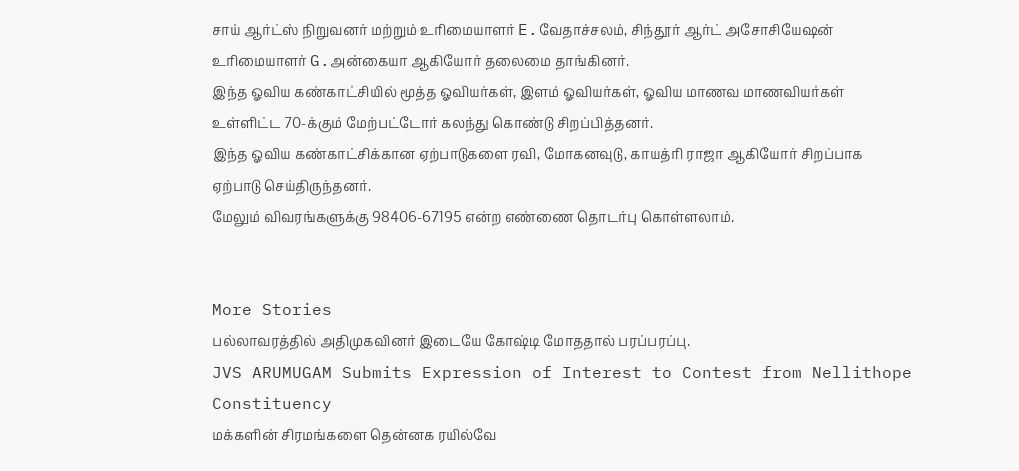சாய் ஆர்ட்ஸ் நிறுவனர் மற்றும் உரிமையாளர் E.வேதாச்சலம், சிந்தூர் ஆர்ட் அசோசியேஷன் உரிமையாளர் G.அன்கையா ஆகியோர் தலைமை தாங்கினர்.
இந்த ஓவிய கண்காட்சியில் மூத்த ஓவியர்கள், இளம் ஓவியர்கள், ஓவிய மாணவ மாணவியர்கள் உள்ளிட்ட 70-க்கும் மேற்பட்டோர் கலந்து கொண்டு சிறப்பித்தனர்.
இந்த ஓவிய கண்காட்சிக்கான ஏற்பாடுகளை ரவி, மோகனவுடு, காயத்ரி ராஜா ஆகியோர் சிறப்பாக ஏற்பாடு செய்திருந்தனர்.
மேலும் விவரங்களுக்கு 98406-67195 என்ற எண்ணை தொடர்பு கொள்ளலாம்.


More Stories
பல்லாவரத்தில் அதிமுகவினர் இடையே கோஷ்டி மோததால் பரப்பரப்பு.
JVS ARUMUGAM Submits Expression of Interest to Contest from Nellithope Constituency
மக்களின் சிரமங்களை தென்னக ரயில்வே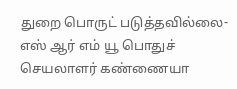துறை பொருட் படுத்தவில்லை- எஸ் ஆர் எம் யூ பொதுச் செயலாளர் கண்ணையா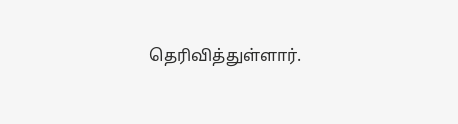தெரிவித்துள்ளார்.